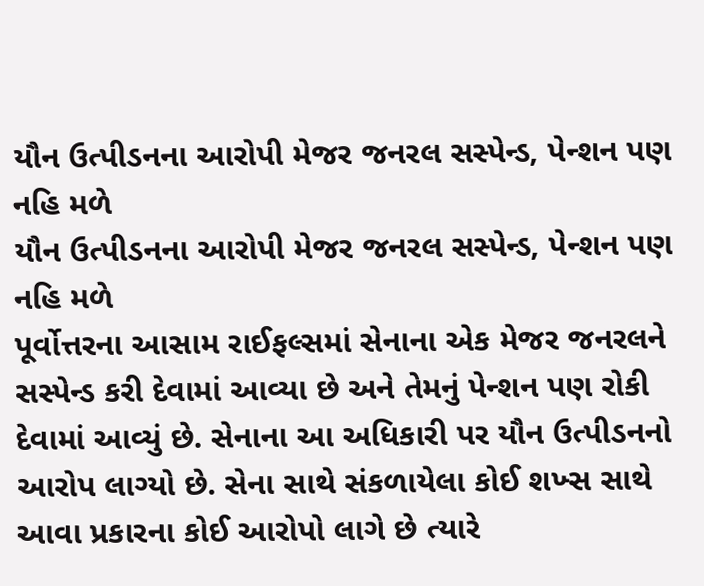યૌન ઉત્પીડનના આરોપી મેજર જનરલ સસ્પેન્ડ, પેન્શન પણ નહિ મળે
યૌન ઉત્પીડનના આરોપી મેજર જનરલ સસ્પેન્ડ, પેન્શન પણ નહિ મળે
પૂર્વોત્તરના આસામ રાઈફલ્સમાં સેનાના એક મેજર જનરલને સસ્પેન્ડ કરી દેવામાં આવ્યા છે અને તેમનું પેન્શન પણ રોકી દેવામાં આવ્યું છે. સેનાના આ અધિકારી પર યૌન ઉત્પીડનનો આરોપ લાગ્યો છે. સેના સાથે સંકળાયેલા કોઈ શખ્સ સાથે આવા પ્રકારના કોઈ આરોપો લાગે છે ત્યારે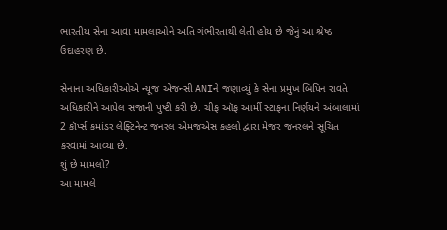ભારતીય સેના આવા મામલાઓને અતિ ગંભીરતાથી લેતી હોય છે જેનું આ શ્રેષ્ઠ ઉદાહરણ છે.

સેનાના અધિકારીઓએ ન્યૂજ એજન્સી ANIને જણાવ્યું કે સેના પ્રમુખ બિપિન રાવતે અધિકારીને આપેલ સજાની પુષ્ટી કરી છે. ચીફ ઑફ આર્મી સ્ટાફના નિર્ણયને અંબાલામાં 2 કૉર્પ્સ કમાંડર લેફ્ટિનેન્ટ જનરલ એમજએસ કહલો દ્વારા મેજર જનરલને સૂચિત કરવામાં આવ્યા છે.
શું છે મામલો?
આ મામલે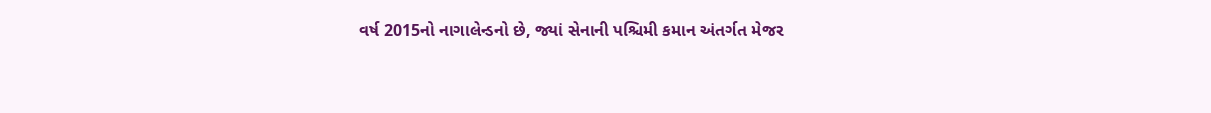વર્ષ 2015નો નાગાલેન્ડનો છે, જ્યાં સેનાની પશ્ચિમી કમાન અંતર્ગત મેજર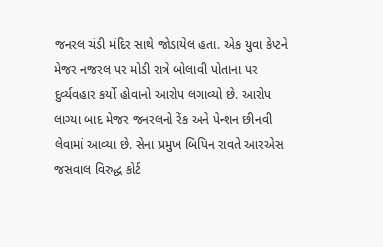જનરલ ચંડી મંદિર સાથે જોડાયેલ હતા. એક યુવા કેપ્ટને મેજર નજરલ પર મોડી રાત્રે બોલાવી પોતાના પર દુર્વ્યવહાર કર્યો હોવાનો આરોપ લગાવ્યો છે. આરોપ લાગ્યા બાદ મેજર જનરલનો રેંક અને પેન્શન છીનવી લેવામાં આવ્યા છે. સેના પ્રમુખ બિપિન રાવતે આરએસ જસવાલ વિરુદ્ધ કોર્ટ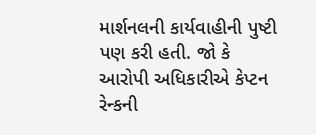માર્શનલની કાર્યવાહીની પુષ્ટી પણ કરી હતી. જો કે આરોપી અધિકારીએ કેપ્ટન રેન્કની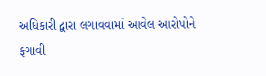અધિકારી દ્વારા લગાવવામાં આવેલ આરોપોને ફગાવી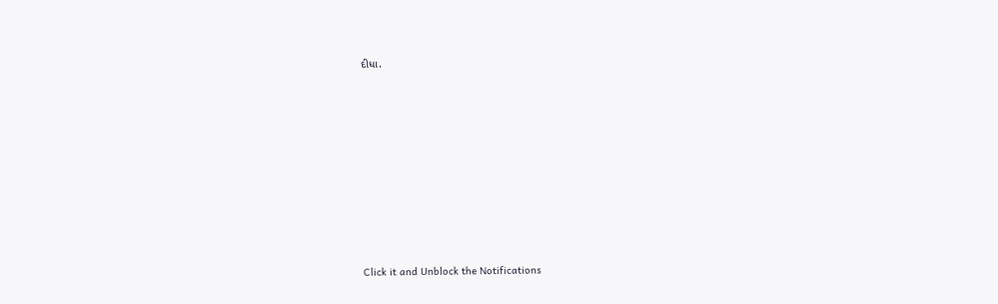દીધા.












Click it and Unblock the Notifications